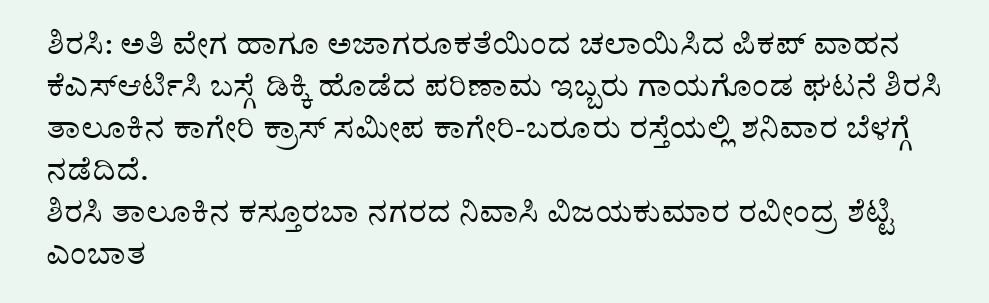ಶಿರಸಿ: ಅತಿ ವೇಗ ಹಾಗೂ ಅಜಾಗರೂಕತೆಯಿಂದ ಚಲಾಯಿಸಿದ ಪಿಕಪ್ ವಾಹನ ಕೆಎಸ್ಆರ್ಟಿಸಿ ಬಸ್ಗೆ ಡಿಕ್ಕಿ ಹೊಡೆದ ಪರಿಣಾಮ ಇಬ್ಬರು ಗಾಯಗೊಂಡ ಘಟನೆ ಶಿರಸಿ ತಾಲೂಕಿನ ಕಾಗೇರಿ ಕ್ರಾಸ್ ಸಮೀಪ ಕಾಗೇರಿ-ಬರೂರು ರಸ್ತೆಯಲ್ಲಿ ಶನಿವಾರ ಬೆಳಗ್ಗೆ ನಡೆದಿದೆ.
ಶಿರಸಿ ತಾಲೂಕಿನ ಕಸ್ತೂರಬಾ ನಗರದ ನಿವಾಸಿ ವಿಜಯಕುಮಾರ ರವೀಂದ್ರ ಶೆಟ್ಟಿ ಎಂಬಾತ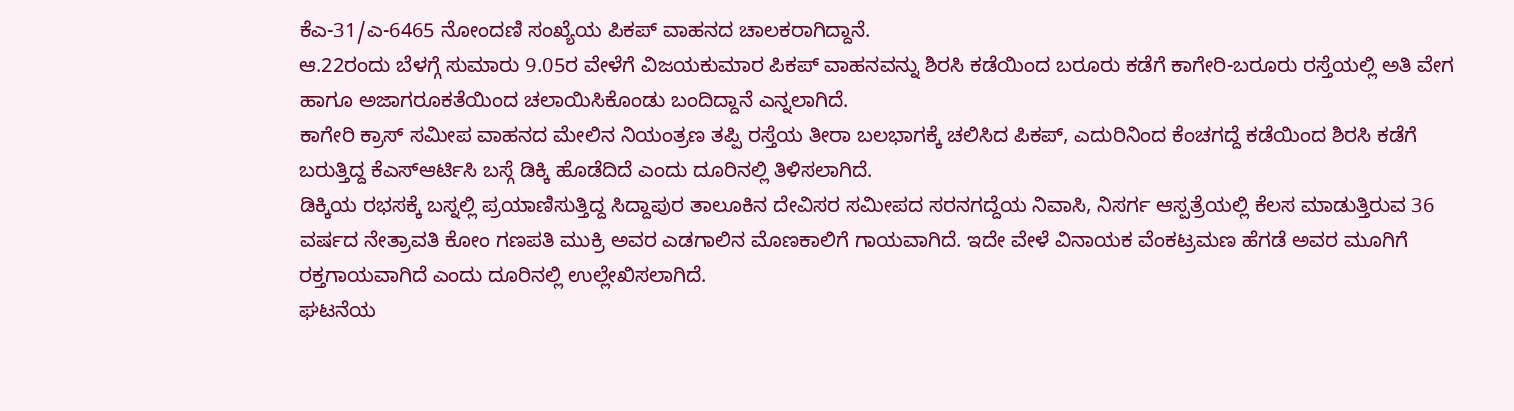ಕೆಎ-31/ಎ-6465 ನೋಂದಣಿ ಸಂಖ್ಯೆಯ ಪಿಕಪ್ ವಾಹನದ ಚಾಲಕರಾಗಿದ್ದಾನೆ.
ಆ.22ರಂದು ಬೆಳಗ್ಗೆ ಸುಮಾರು 9.05ರ ವೇಳೆಗೆ ವಿಜಯಕುಮಾರ ಪಿಕಪ್ ವಾಹನವನ್ನು ಶಿರಸಿ ಕಡೆಯಿಂದ ಬರೂರು ಕಡೆಗೆ ಕಾಗೇರಿ-ಬರೂರು ರಸ್ತೆಯಲ್ಲಿ ಅತಿ ವೇಗ ಹಾಗೂ ಅಜಾಗರೂಕತೆಯಿಂದ ಚಲಾಯಿಸಿಕೊಂಡು ಬಂದಿದ್ದಾನೆ ಎನ್ನಲಾಗಿದೆ.
ಕಾಗೇರಿ ಕ್ರಾಸ್ ಸಮೀಪ ವಾಹನದ ಮೇಲಿನ ನಿಯಂತ್ರಣ ತಪ್ಪಿ ರಸ್ತೆಯ ತೀರಾ ಬಲಭಾಗಕ್ಕೆ ಚಲಿಸಿದ ಪಿಕಪ್, ಎದುರಿನಿಂದ ಕೆಂಚಗದ್ದೆ ಕಡೆಯಿಂದ ಶಿರಸಿ ಕಡೆಗೆ ಬರುತ್ತಿದ್ದ ಕೆಎಸ್ಆರ್ಟಿಸಿ ಬಸ್ಗೆ ಡಿಕ್ಕಿ ಹೊಡೆದಿದೆ ಎಂದು ದೂರಿನಲ್ಲಿ ತಿಳಿಸಲಾಗಿದೆ.
ಡಿಕ್ಕಿಯ ರಭಸಕ್ಕೆ ಬಸ್ನಲ್ಲಿ ಪ್ರಯಾಣಿಸುತ್ತಿದ್ದ ಸಿದ್ದಾಪುರ ತಾಲೂಕಿನ ದೇವಿಸರ ಸಮೀಪದ ಸರನಗದ್ದೆಯ ನಿವಾಸಿ, ನಿಸರ್ಗ ಆಸ್ಪತ್ರೆಯಲ್ಲಿ ಕೆಲಸ ಮಾಡುತ್ತಿರುವ 36 ವರ್ಷದ ನೇತ್ರಾವತಿ ಕೋಂ ಗಣಪತಿ ಮುಕ್ರಿ ಅವರ ಎಡಗಾಲಿನ ಮೊಣಕಾಲಿಗೆ ಗಾಯವಾಗಿದೆ. ಇದೇ ವೇಳೆ ವಿನಾಯಕ ವೆಂಕಟ್ರಮಣ ಹೆಗಡೆ ಅವರ ಮೂಗಿಗೆ ರಕ್ತಗಾಯವಾಗಿದೆ ಎಂದು ದೂರಿನಲ್ಲಿ ಉಲ್ಲೇಖಿಸಲಾಗಿದೆ.
ಘಟನೆಯ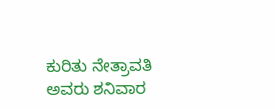ಕುರಿತು ನೇತ್ರಾವತಿ ಅವರು ಶನಿವಾರ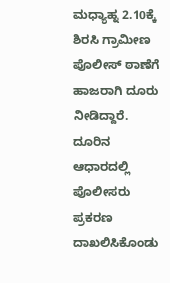ಮಧ್ಯಾಹ್ನ 2.10ಕ್ಕೆ ಶಿರಸಿ ಗ್ರಾಮೀಣ ಪೊಲೀಸ್ ಠಾಣೆಗೆ ಹಾಜರಾಗಿ ದೂರು ನೀಡಿದ್ದಾರೆ. ದೂರಿನ ಆಧಾರದಲ್ಲಿ ಪೊಲೀಸರು ಪ್ರಕರಣ ದಾಖಲಿಸಿಕೊಂಡು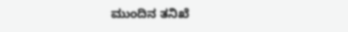ಮುಂದಿನ ತನಿಖೆ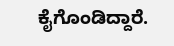ಕೈಗೊಂಡಿದ್ದಾರೆ.